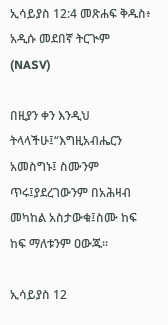ኢሳይያስ 12:4 መጽሐፍ ቅዱስ፥ አዲሱ መደበኛ ትርጒም (NASV)

በዚያን ቀን እንዲህ ትላላችሁ፤“እግዚአብሔርን አመስግኑ፤ ስሙንም ጥሩ፤ያደረገውንም በአሕዛብ መካከል አስታውቁ፤ስሙ ከፍ ከፍ ማለቱንም ዐውጁ።

ኢሳይያስ 12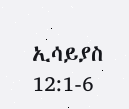ኢሳይያስ 12:1-6